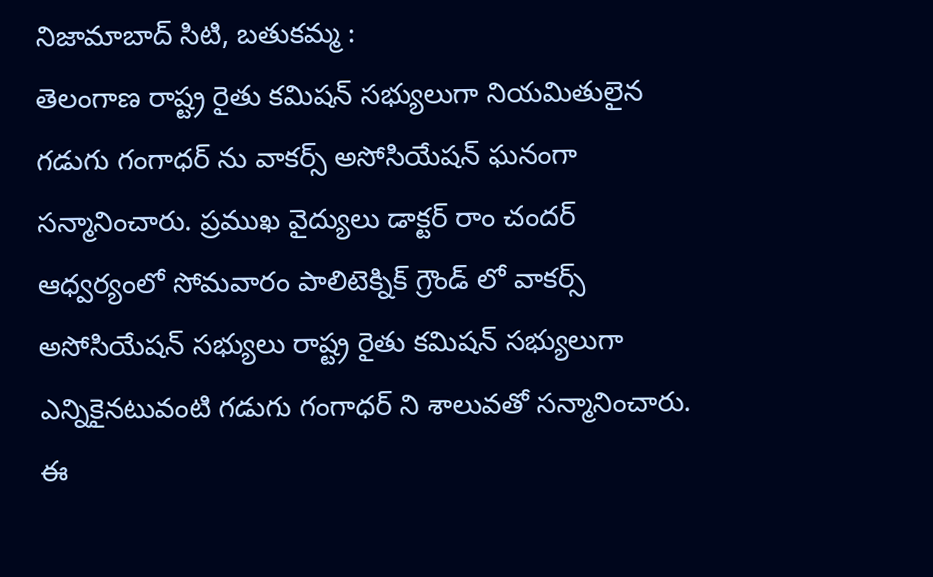నిజామాబాద్ సిటి, బతుకమ్మ :
తెలంగాణ రాష్ట్ర రైతు కమిషన్ సభ్యులుగా నియమితులైన గడుగు గంగాధర్ ను వాకర్స్ అసోసియేషన్ ఘనంగా సన్మానించారు. ప్రముఖ వైద్యులు డాక్టర్ రాం చందర్ ఆధ్వర్యంలో సోమవారం పాలిటెక్నిక్ గ్రౌండ్ లో వాకర్స్ అసోసియేషన్ సభ్యులు రాష్ట్ర రైతు కమిషన్ సభ్యులుగా ఎన్నికైనటువంటి గడుగు గంగాధర్ ని శాలువతో సన్మానించారు. ఈ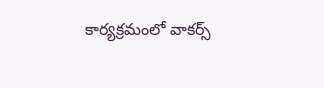కార్యక్రమంలో వాకర్స్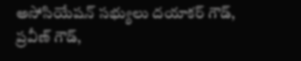అసోసియేషన్ సభ్యులు దయాకర్ గౌడ్, ప్రవీణ్ గౌడ్,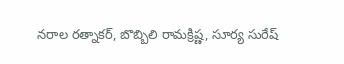నరాల రత్నాకర్, బొబ్బిలి రామక్రిష్ణ, సూర్య సురేష్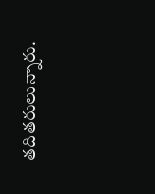తదితరులున్నారు.